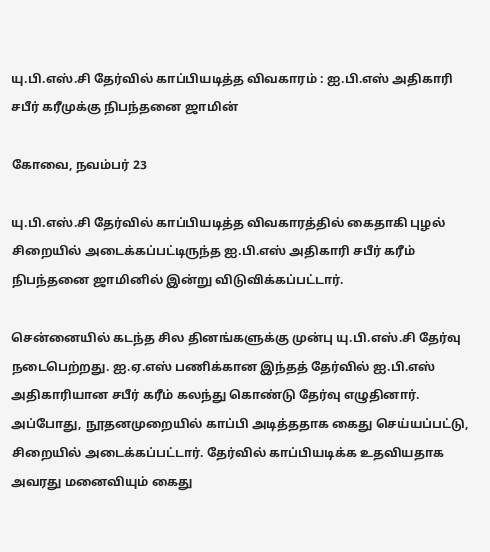யு.பி.எஸ்.சி தேர்வில் காப்பியடித்த விவகாரம் : ஐ.பி.எஸ் அதிகாரி சபீர் கரீமுக்கு நிபந்தனை ஜாமின்

கோவை, நவம்பர் 23

யு.பி.எஸ்.சி தேர்வில் காப்பியடித்த விவகாரத்தில் கைதாகி புழல் சிறையில் அடைக்கப்பட்டிருந்த ஐ.பி.எஸ் அதிகாரி சபீர் கரீம் நிபந்தனை ஜாமினில் இன்று விடுவிக்கப்பட்டார்.

சென்னையில் கடந்த சில தினங்களுக்கு முன்பு யு.பி.எஸ்.சி தேர்வு நடைபெற்றது. ஐ.ஏ.எஸ் பணிக்கான இந்தத் தேர்வில் ஐ.பி.எஸ் அதிகாரியான சபீர் கரீம் கலந்து கொண்டு தேர்வு எழுதினார். அப்போது, நூதனமுறையில் காப்பி அடித்ததாக கைது செய்யப்பட்டு, சிறையில் அடைக்கப்பட்டார். தேர்வில் காப்பியடிக்க உதவியதாக அவரது மனைவியும் கைது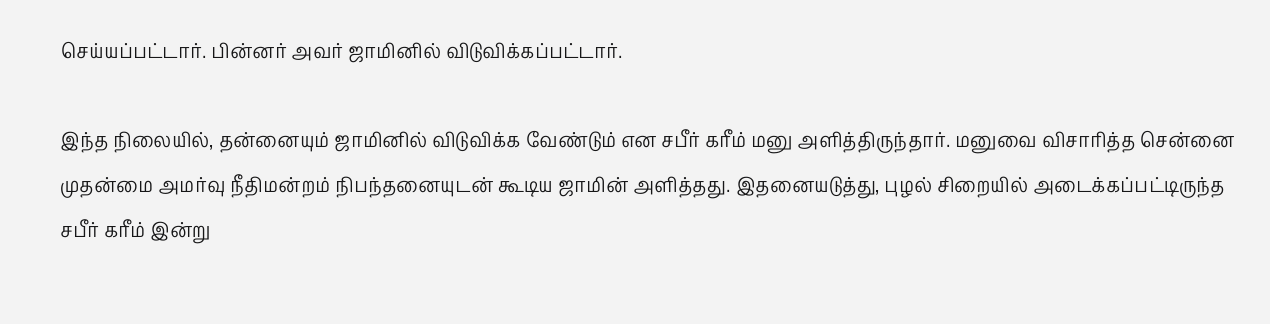செய்யப்பட்டார். பின்னர் அவர் ஜாமினில் விடுவிக்கப்பட்டார்.

இந்த நிலையில், தன்னையும் ஜாமினில் விடுவிக்க வேண்டும் என சபீர் கரீம் மனு அளித்திருந்தார். மனுவை விசாரித்த சென்னை முதன்மை அமர்வு நீதிமன்றம் நிபந்தனையுடன் கூடிய ஜாமின் அளித்தது. இதனையடுத்து, புழல் சிறையில் அடைக்கப்பட்டிருந்த சபீர் கரீம் இன்று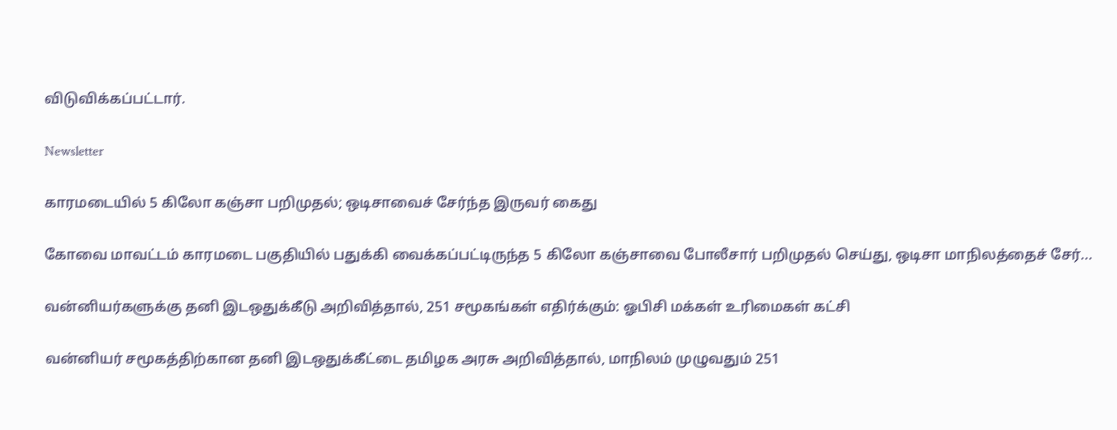விடுவிக்கப்பட்டார்.

Newsletter

காரமடையில் 5 கிலோ கஞ்சா பறிமுதல்; ஒடிசாவைச் சேர்ந்த இருவர் கைது

கோவை மாவட்டம் காரமடை பகுதியில் பதுக்கி வைக்கப்பட்டிருந்த 5 கிலோ கஞ்சாவை போலீசார் பறிமுதல் செய்து, ஒடிசா மாநிலத்தைச் சேர்...

வன்னியர்களுக்கு தனி இடஒதுக்கீடு அறிவித்தால், 251 சமூகங்கள் எதிர்க்கும்: ஓபிசி மக்கள் உரிமைகள் கட்சி

வன்னியர் சமூகத்திற்கான தனி இடஒதுக்கீட்டை தமிழக அரசு அறிவித்தால், மாநிலம் முழுவதும் 251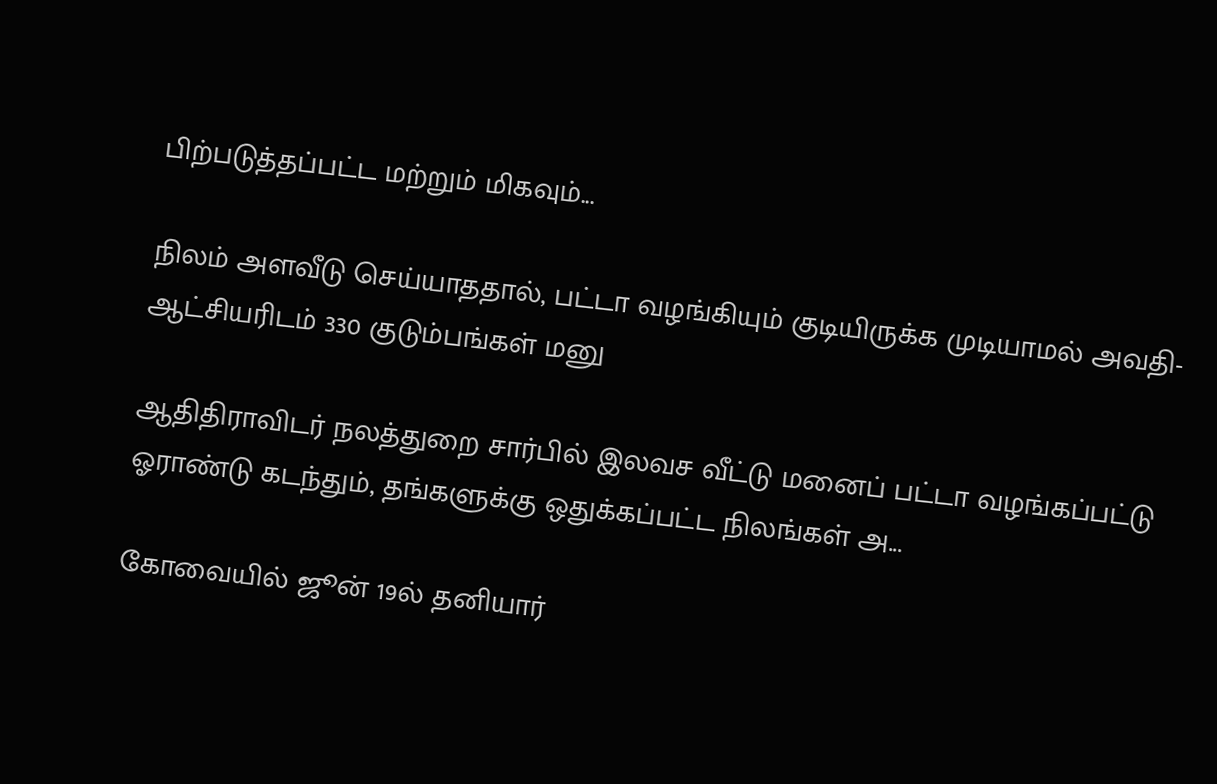பிற்படுத்தப்பட்ட மற்றும் மிகவும்...

நிலம் அளவீடு செய்யாததால், பட்டா வழங்கியும் குடியிருக்க முடியாமல் அவதி- ஆட்சியரிடம் 330 குடும்பங்கள் மனு

ஆதிதிராவிடர் நலத்துறை சார்பில் இலவச வீட்டு மனைப் பட்டா வழங்கப்பட்டு ஓராண்டு கடந்தும், தங்களுக்கு ஒதுக்கப்பட்ட நிலங்கள் அ...

கோவையில் ஜூன் 19ல் தனியார்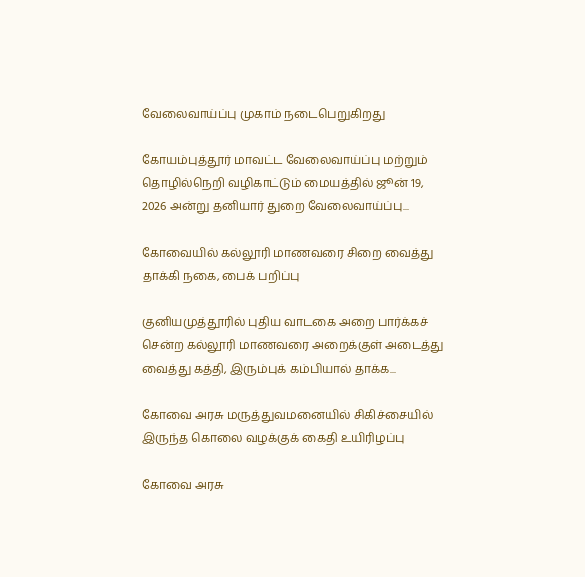வேலைவாய்ப்பு முகாம் நடைபெறுகிறது

கோயம்புத்தூர் மாவட்ட வேலைவாய்ப்பு மற்றும் தொழில்நெறி வழிகாட்டும் மையத்தில் ஜூன் 19, 2026 அன்று தனியார் துறை வேலைவாய்ப்பு...

கோவையில் கல்லூரி மாணவரை சிறை வைத்து தாக்கி நகை, பைக் பறிப்பு

குனியமுத்தூரில் புதிய வாடகை அறை பார்க்கச் சென்ற கல்லூரி மாணவரை அறைக்குள் அடைத்து வைத்து கத்தி, இரும்புக் கம்பியால் தாக்க...

கோவை அரசு மருத்துவமனையில் சிகிச்சையில் இருந்த கொலை வழக்குக் கைதி உயிரிழப்பு

கோவை அரசு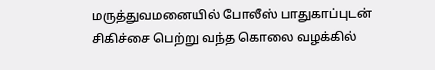மருத்துவமனையில் போலீஸ் பாதுகாப்புடன் சிகிச்சை பெற்று வந்த கொலை வழக்கில்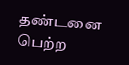தண்டனை பெற்ற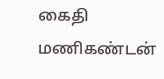கைதி மணிகண்டன்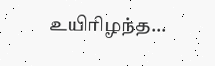உயிரிழந்த...